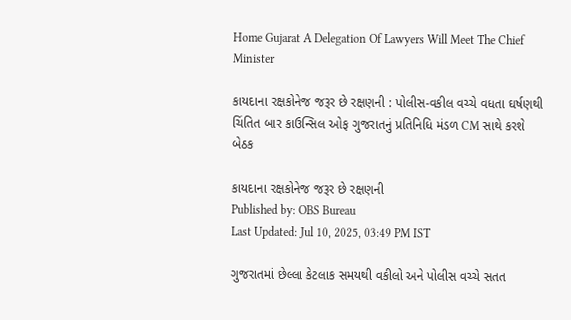Home Gujarat A Delegation Of Lawyers Will Meet The Chief Minister

કાયદાના રક્ષકોનેજ જરૂર છે રક્ષણની : પોલીસ-વકીલ વચ્ચે વધતા ઘર્ષણથી ચિંતિત બાર કાઉન્સિલ ઓફ ગુજરાતનું પ્રતિનિધિ મંડળ CM સાથે કરશે બેઠક

કાયદાના રક્ષકોનેજ જરૂર છે રક્ષણની
Published by: OBS Bureau
Last Updated: Jul 10, 2025, 03:49 PM IST

ગુજરાતમાં છેલ્લા કેટલાક સમયથી વકીલો અને પોલીસ વચ્ચે સતત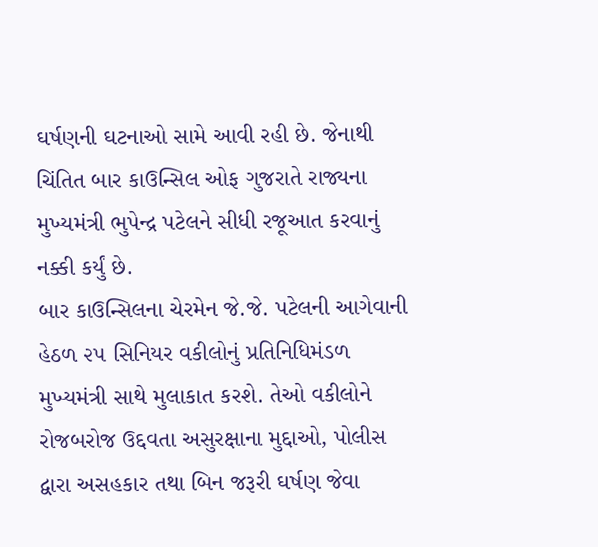ઘર્ષણની ઘટનાઓ સામે આવી રહી છે. જેનાથી ચિંતિત બાર કાઉન્સિલ ઓફ ગુજરાતે રાજ્યના મુખ્યમંત્રી ભુપેન્દ્ર પટેલને સીધી રજૂઆત કરવાનું નક્કી કર્યું છે.
બાર કાઉન્સિલના ચેરમેન જે.જે. પટેલની આગેવાની હેઠળ ૨૫ સિનિયર વકીલોનું પ્રતિનિધિમંડળ મુખ્યમંત્રી સાથે મુલાકાત કરશે. તેઓ વકીલોને રોજબરોજ ઉદ્દવતા અસુરક્ષાના મુદ્દાઓ, પોલીસ દ્વારા અસહકાર તથા બિન જરૂરી ઘર્ષણ જેવા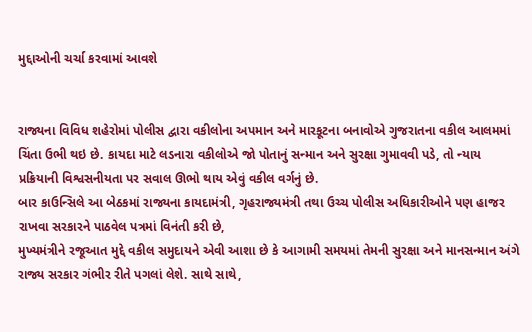મુદ્દાઓની ચર્ચા કરવામાં આવશે


રાજ્યના વિવિધ શહેરોમાં પોલીસ દ્વારા વકીલોના અપમાન અને મારકૂટના બનાવોએ ગુજરાતના વકીલ આલમમાં ચિંતા ઉભી થઇ છે. કાયદા માટે લડનારા વકીલોએ જો પોતાનું સન્માન અને સુરક્ષા ગુમાવવી પડે, તો ન્યાય પ્રક્રિયાની વિશ્વસનીયતા પર સવાલ ઊભો થાય એવું વકીલ વર્ગનું છે.
બાર કાઉન્સિલે આ બેઠકમાં રાજ્યના કાયદામંત્રી, ગૃહરાજ્યમંત્રી તથા ઉચ્ચ પોલીસ અધિકારીઓને પણ હાજર રાખવા સરકારને પાઠવેલ પત્રમાં વિનંતી કરી છે,
મુખ્યમંત્રીને રજૂઆત મુદ્દે વકીલ સમુદાયને એવી આશા છે કે આગામી સમયમાં તેમની સુરક્ષા અને માનસન્માન અંગે રાજ્ય સરકાર ગંભીર રીતે પગલાં લેશે. સાથે સાથે,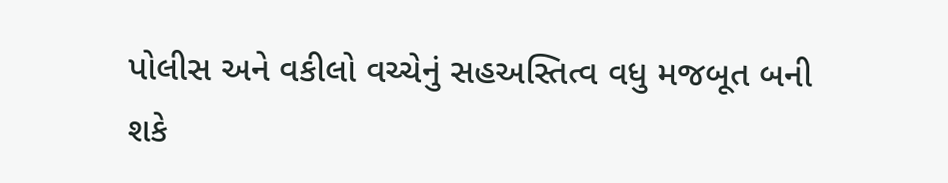પોલીસ અને વકીલો વચ્ચેનું સહઅસ્તિત્વ વધુ મજબૂત બની શકે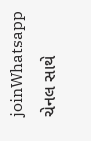joinWhatsapp ચેનલ સાથે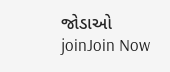જોડાઓ
joinJoin Now